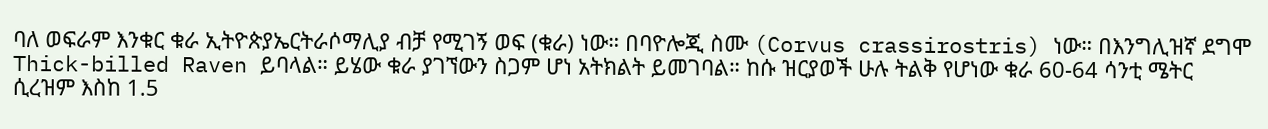ባለ ወፍራም እንቁር ቁራ ኢትዮጵያኤርትራሶማሊያ ብቻ የሚገኝ ወፍ (ቁራ) ነው። በባዮሎጂ ስሙ (Corvus crassirostris) ነው። በእንግሊዝኛ ደግሞ Thick-billed Raven ይባላል። ይሄው ቁራ ያገኘውን ስጋም ሆነ አትክልት ይመገባል። ከሱ ዝርያወች ሁሉ ትልቅ የሆነው ቁራ 60-64 ሳንቲ ሜትር ሲረዝም እስከ 1.5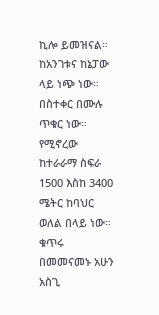ኪሎ ይመዝናል። ከአንገቱና ከኔፓው ላይ ነጭ ነው። በስተቀር በሙሉ ጥቁር ነው። የሚኖረው ከተራራማ ስፍራ 1500 እስከ 3400 ሜትር ከባህር ወለል በላይ ነው። ቁጥሩ በመመናመኑ አሁን አስጊ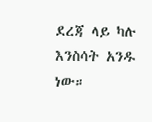ደረጃ ላይ ካሉ እንስሳት አንዱ ነው።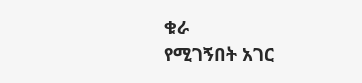ቁራ
የሚገኝበት አገር